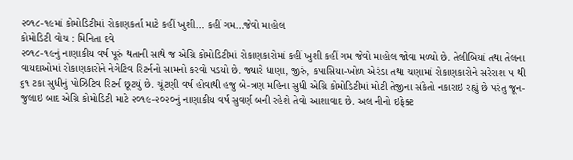૨૦૧૮-૧૯માં કોમોડિટીમાં રોકાણકર્તા માટે કહીં ખુશી… કહીં ગમ…જેવો માહોલ
કોમોડિટી વોચ : મિનિતા દવે
૨૦૧૮-૧૯નું નાણાકીય વર્ષ પૂરું થતાની સાથે જ એગ્રિ કોમોડિટીમાં રોકાણકારોમાં કહીં ખુશી કહીં ગમ જેવો માહોલ જોવા મળ્યો છે. તેલીબિયાં તથા તેલના વાયદાઓમાં રોકાણકારોને નેગેટિવ રિટર્નનો સામનો કરવો પડયો છે. જ્યારે ધાણા, જીરું, કપાસિયા-ખોળ એરંડા તથા ચણામાં રોકાણકારોને સરેરાશ ૫ થી ૬૧ ટકા સુધીનું પોઝિટિવ રિટર્ન છૂટયું છે. ચૂંટણી વર્ષ હોવાથી હજુ બે-ત્રણ મહિના સુધી એગ્રિ કોમોડિટીમાં મોટી તેજીના સંકેતો નકારાઇ રહ્યું છે પરંતુ જૂન-જુલાઇ બાદ એગ્રિ કોમોડિટી માટે ૨૦૧૯-૨૦૨૦નું નાણાકીય વર્ષ સુવર્ણ બની રહેશે તેવો આશાવાદ છે. અલ નીનો ઇફેક્ટ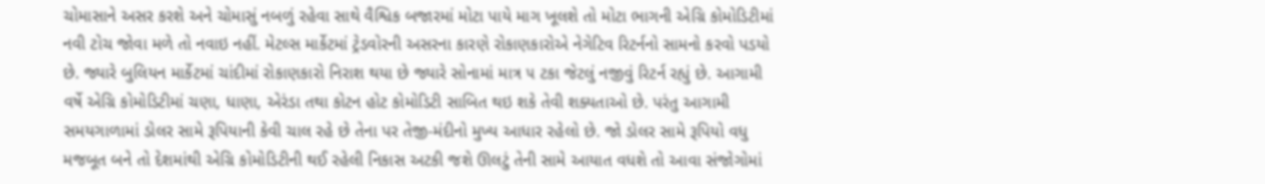ચોમાસાને અસર કરશે અને ચોમાસું નબળું રહેવા સાથે વૈશ્વિક બજારમાં મોટા પાયે માગ ખૂલશે તો મોટા ભાગની એગ્રિ કોમોડિટીમાં નવી ટોચ જોવા મળે તો નવાઇ નહીં. મેટલ્સ માર્કેટમાં ટ્રેડવોરની અસરના કારણે રોકાણકારોએ નેગેટિવ રિટર્નનો સામનો કરવો પડયો છે. જ્યારે બુલિયન માર્કેટમાં ચાંદીમાં રોકાણકારો નિરાશ થયા છે જ્યારે સોનામાં માત્ર ૫ ટકા જેટલું નજીવું રિટર્ન રહ્યું છે. આગામી વર્ષે એગ્રિ કોમોડિટીમાં ચણા, ધાણા, એરંડા તથા કોટન હોટ કોમોડિટી સાબિત થઇ શકે તેવી શક્યતાઓ છે. પરંતુ આગામી સમયગાળામાં ડોલર સામે રૂપિયાની કેવી ચાલ રહે છે તેના પર તેજી-મંદીનો મુખ્ય આધાર રહેલો છે. જો ડોલર સામે રૂપિયો વધુ મજબૂત બને તો દેશમાંથી એગ્રિ કોમોડિટીની થઈ રહેલી નિકાસ અટકી જશે ઊલટું તેની સામે આયાત વધશે તો આવા સંજોગોમાં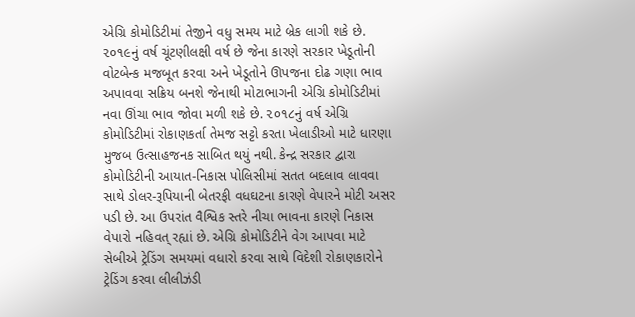એગ્રિ કોમોડિટીમાં તેજીને વધુ સમય માટે બ્રેક લાગી શકે છે. ૨૦૧૯નું વર્ષ ચૂંટણીલક્ષી વર્ષ છે જેના કારણે સરકાર ખેડૂતોની વોટબેન્ક મજબૂત કરવા અને ખેડૂતોને ઊપજના દોઢ ગણા ભાવ અપાવવા સક્રિય બનશે જેનાથી મોટાભાગની એગ્રિ કોમોડિટીમાં નવા ઊંચા ભાવ જોવા મળી શકે છે. ૨૦૧૮નું વર્ષ એગ્રિ કોમોડિટીમાં રોકાણકર્તા તેમજ સટ્ટો કરતા ખેલાડીઓ માટે ધારણા મુજબ ઉત્સાહજનક સાબિત થયું નથી. કેન્દ્ર સરકાર દ્વારા કોમોડિટીની આયાત-નિકાસ પોલિસીમાં સતત બદલાવ લાવવા સાથે ડોલર-રૂપિયાની બેતરફી વધઘટના કારણે વેપારને મોટી અસર પડી છે. આ ઉપરાંત વૈશ્વિક સ્તરે નીચા ભાવના કારણે નિકાસ વેપારો નહિવત્ રહ્યાં છે. એગ્રિ કોમોડિટીને વેગ આપવા માટે સેબીએ ટ્રેડિંગ સમયમાં વધારો કરવા સાથે વિદેશી રોકાણકારોને ટ્રેડિંગ કરવા લીલીઝંડી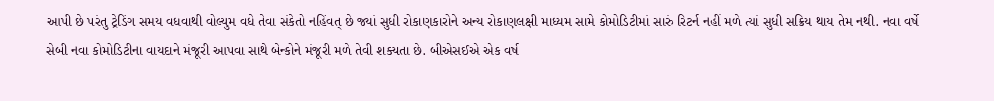આપી છે પરંતુ ટ્રેડિંગ સમય વધવાથી વોલ્યુમ વધે તેવા સંકેતો નહિંવત્ છે જ્યાં સુધી રોકાણકારોને અન્ય રોકાણલક્ષી માધ્યમ સામે કોમોડિટીમાં સારું રિટર્ન નહીં મળે ત્યાં સુધી સક્રિય થાય તેમ નથી. નવા વર્ષે સેબી નવા કોમોડિટીના વાયદાને મંજૂરી આપવા સાથે બેન્કોને મંજૂરી મળે તેવી શક્યતા છે. બીએસઈએ એક વર્ષ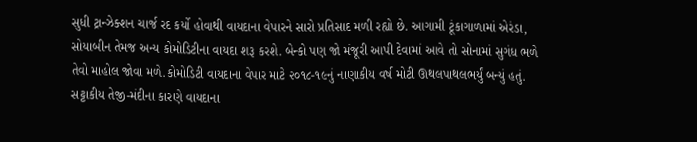સુધી ટ્રાન્ઝેક્શન ચાર્જ રદ કર્યો હોવાથી વાયદાના વેપારને સારો પ્રતિસાદ મળી રહ્યો છે. આગામી ટૂંકાગાળામાં એરંડા, સોયાબીન તેમજ અન્ય કોમોડિટીના વાયદા શરૂ કરશે. બેન્કો પણ જો મંજૂરી આપી દેવામાં આવે તો સોનામાં સુગંધ ભળે તેવો માહોલ જોવા મળે.કોમોડિટી વાયદાના વેપાર માટે ૨૦૧૮-૧૯નું નાણાકીય વર્ષ મોટી ઊથલપાથલભર્યું બન્યું હતું. સટ્ટાકીય તેજી-મંદીના કારણે વાયદાના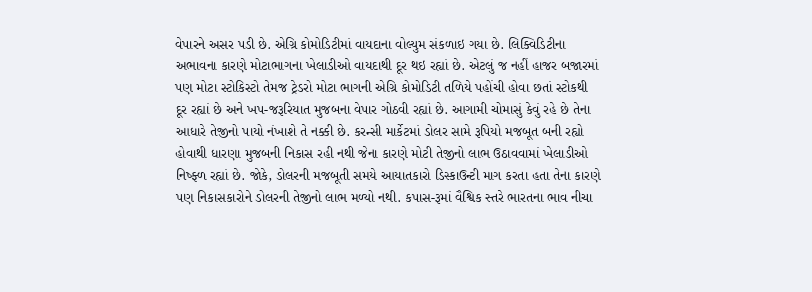વેપારને અસર પડી છે. એગ્રિ કોમોડિટીમાં વાયદાના વોલ્યુમ સંકળાઇ ગયા છે. લિક્વિડિટીના અભાવના કારણે મોટાભાગના ખેલાડીઓ વાયદાથી દૂર થઇ રહ્યાં છે. એટલું જ નહીં હાજર બજારમાં પણ મોટા સ્ટોકિસ્ટો તેમજ ટ્રેડરો મોટા ભાગની એગ્રિ કોમોડિટી તળિયે પહોંચી હોવા છતાં સ્ટોકથી દૂર રહ્યાં છે અને ખપ-જરૂરિયાત મુજબના વેપાર ગોઠવી રહ્યાં છે. આગામી ચોમાસું કેવું રહે છે તેના આધારે તેજીનો પાયો નંખાશે તે નક્કી છે. કરન્સી માર્કેટમાં ડોલર સામે રૂપિયો મજબૂત બની રહ્યો હોવાથી ધારણા મુજબની નિકાસ રહી નથી જેના કારણે મોટી તેજીનો લાભ ઉઠાવવામાં ખેલાડીઓ નિષ્ફ્ળ રહ્યાં છે. જોકે, ડોલરની મજબૂતી સમયે આયાતકારો ડિસ્કાઉન્ટી માગ કરતા હતા તેના કારણે પણ નિકાસકારોને ડોલરની તેજીનો લાભ મળ્યો નથી. કપાસ-રૂમાં વૈશ્વિક સ્તરે ભારતના ભાવ નીચા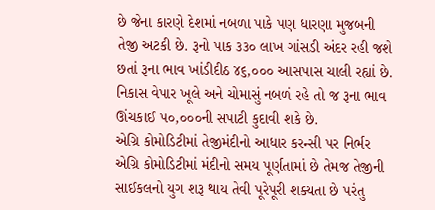છે જેના કારણે દેશમાં નબળા પાકે પણ ધારણા મુજબની તેજી અટકી છે. રૂનો પાક ૩૩૦ લાખ ગાંસડી અંદર રહી જશે છતાં રૂના ભાવ ખાંડીદીઠ ૪૬,૦૦૦ આસપાસ ચાલી રહ્યાં છે. નિકાસ વેપાર ખૂલે અને ચોમાસું નબળં રહે તો જ રૂના ભાવ ઊંચકાઈ ૫૦,૦૦૦ની સપાટી કુદાવી શકે છે.
એગ્રિ કોમોડિટીમાં તેજીમંદીનો આધાર કરન્સી પર નિર્ભર
એગ્રિ કોમોડિટીમાં મંદીનો સમય પૂર્ણતામાં છે તેમજ તેજીની સાઈકલનો યુગ શરૂ થાય તેવી પૂરેપૂરી શક્યતા છે પરંતુ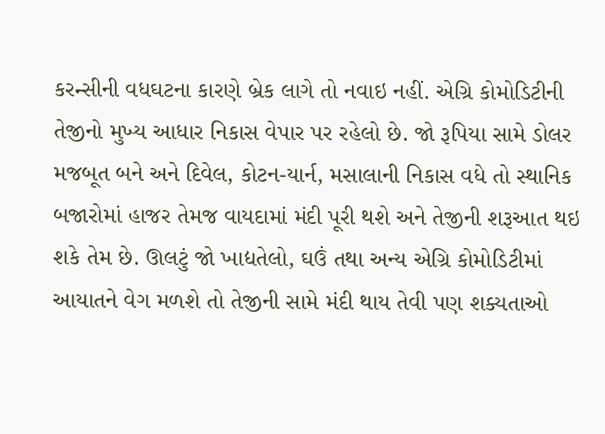કરન્સીની વધઘટના કારણે બ્રેક લાગે તો નવાઇ નહીં. એગ્રિ કોમોડિટીની તેજીનો મુખ્ય આધાર નિકાસ વેપાર પર રહેલો છે. જો રૂપિયા સામે ડોલર મજબૂત બને અને દિવેલ, કોટન-યાર્ન, મસાલાની નિકાસ વધે તો સ્થાનિક બજારોમાં હાજર તેમજ વાયદામાં મંદી પૂરી થશે અને તેજીની શરૂઆત થઇ શકે તેમ છે. ઊલટું જો ખાદ્યતેલો, ઘઉં તથા અન્ય એગ્રિ કોમોડિટીમાં આયાતને વેગ મળશે તો તેજીની સામે મંદી થાય તેવી પણ શક્યતાઓ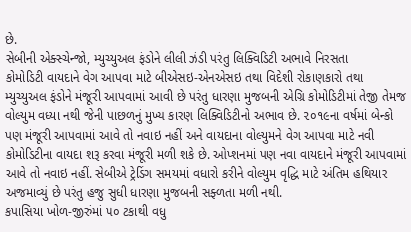છે.
સેબીની એક્સ્ચેન્જો, મ્યુચ્યુઅલ ફંડોને લીલી ઝંડી પરંતુ લિક્વિડિટી અભાવે નિરસતા
કોમોડિટી વાયદાને વેગ આપવા માટે બીએસઇ-એનએસઇ તથા વિદેશી રોકાણકારો તથા મ્યુચ્યુઅલ ફંડોને મંજૂરી આપવામાં આવી છે પરંતુ ધારણા મુજબની એગ્રિ કોમોડિટીમાં તેજી તેમજ વોલ્યુમ વધ્યા નથી જેની પાછળનું મુખ્ય કારણ લિક્વિડિટીનો અભાવ છે. ૨૦૧૯ના વર્ષમાં બેન્કો પણ મંજૂરી આપવામાં આવે તો નવાઇ નહીં અને વાયદાના વોલ્યુમને વેગ આપવા માટે નવી કોમોડિટીના વાયદા શરૂ કરવા મંજૂરી મળી શકે છે. ઓપ્શનમાં પણ નવા વાયદાને મંજૂરી આપવામાં આવે તો નવાઇ નહીં. સેબીએ ટ્રેડિંગ સમયમાં વધારો કરીને વોલ્યુમ વૃદ્ધિ માટે અંતિમ હથિયાર અજમાવ્યું છે પરંતુ હજુ સુધી ધારણા મુજબની સફ્ળતા મળી નથી.
કપાસિયા ખોળ-જીરુંમાં ૫૦ ટકાથી વધુ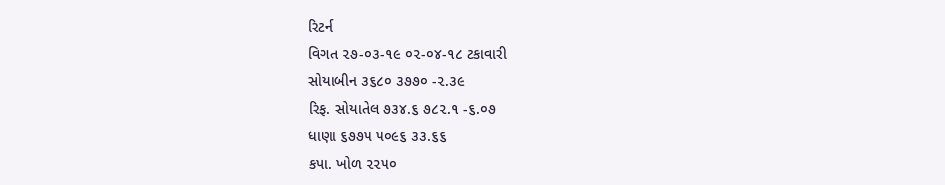રિટર્ન
વિગત ૨૭-૦૩-૧૯ ૦૨-૦૪-૧૮ ટકાવારી
સોયાબીન ૩૬૮૦ ૩૭૭૦ -૨.૩૯
રિફ. સોયાતેલ ૭૩૪.૬ ૭૮૨.૧ -૬.૦૭
ધાણા ૬૭૭૫ ૫૦૯૬ ૩૩.૬૬
કપા. ખોળ ૨૨૫૦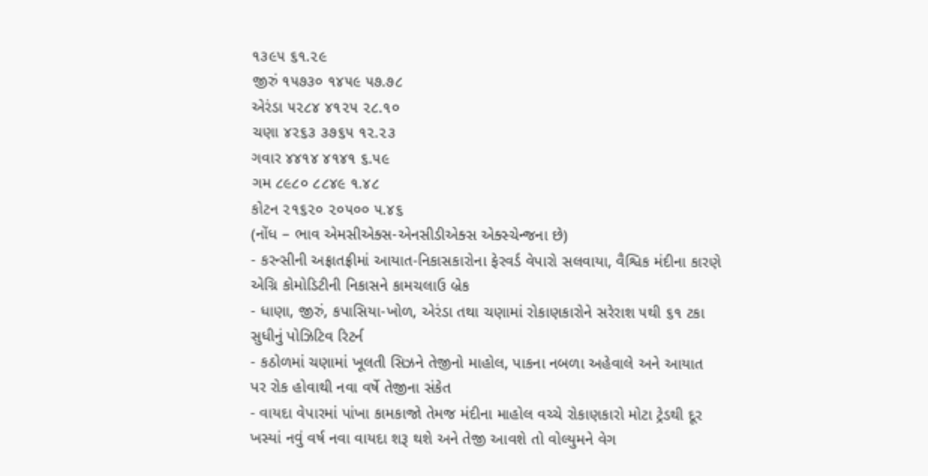૧૩૯૫ ૬૧.૨૯
જીરું ૧૫૭૩૦ ૧૪૫૯ ૫૭.૭૮
એરંડા ૫૨૮૪ ૪૧૨૫ ૨૮.૧૦
ચણા ૪૨૬૩ ૩૭૬૫ ૧૨.૨૩
ગવાર ૪૪૧૪ ૪૧૪૧ ૬.૫૯
ગમ ૮૯૮૦ ૮૮૪૯ ૧.૪૮
કોટન ૨૧૬૨૦ ૨૦૫૦૦ ૫.૪૬
(નોંધ – ભાવ એમસીએક્સ-એનસીડીએક્સ એક્સ્ચેન્જના છે)
- કરન્સીની અફ્રાતફ્રીમાં આયાત-નિકાસકારોના ફેરવર્ડ વેપારો સલવાયા, વૈશ્વિક મંદીના કારણે એગ્રિ કોમોડિટીની નિકાસને કામચલાઉ બ્રેક
- ધાણા, જીરું, કપાસિયા-ખોળ, એરંડા તથા ચણામાં રોકાણકારોને સરેરાશ ૫થી ૬૧ ટકા સુધીનું પોઝિટિવ રિટર્ન
- કઠોળમાં ચણામાં ખૂલતી સિઝને તેજીનો માહોલ, પાકના નબળા અહેવાલે અને આયાત પર રોક હોવાથી નવા વર્ષે તેજીના સંકેત
- વાયદા વેપારમાં પાંખા કામકાજો તેમજ મંદીના માહોલ વચ્ચે રોકાણકારો મોટા ટ્રેડથી દૂર ખસ્યાં નવું વર્ષ નવા વાયદા શરૂ થશે અને તેજી આવશે તો વોલ્યુમને વેગ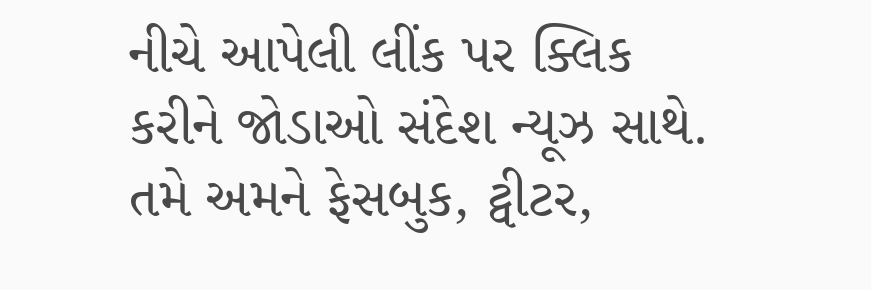નીચે આપેલી લીંક પર ક્લિક કરીને જોડાઓ સંદેશ ન્યૂઝ સાથે.
તમે અમને ફેસબુક, ટ્વીટર,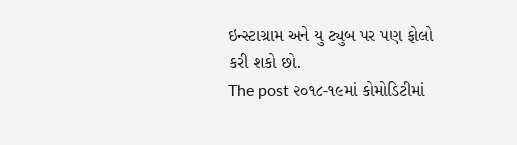ઇન્સ્ટાગ્રામ અને યુ ટ્યુબ પર પણ ફોલો કરી શકો છો.
The post ૨૦૧૮-૧૯માં કોમોડિટીમાં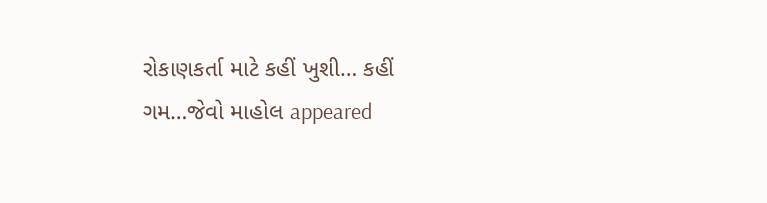રોકાણકર્તા માટે કહીં ખુશી… કહીં ગમ…જેવો માહોલ appeared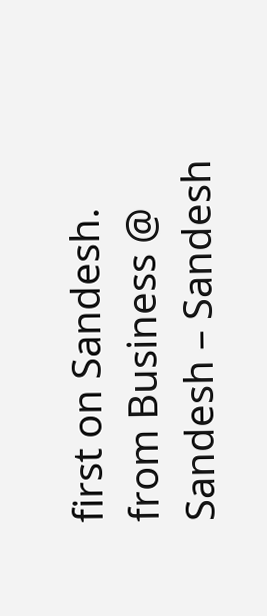first on Sandesh.
from Business @ Sandesh – Sandesh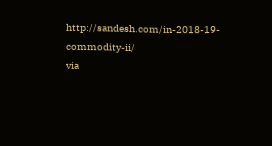http://sandesh.com/in-2018-19-commodity-ii/
via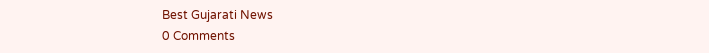Best Gujarati News
0 Comments